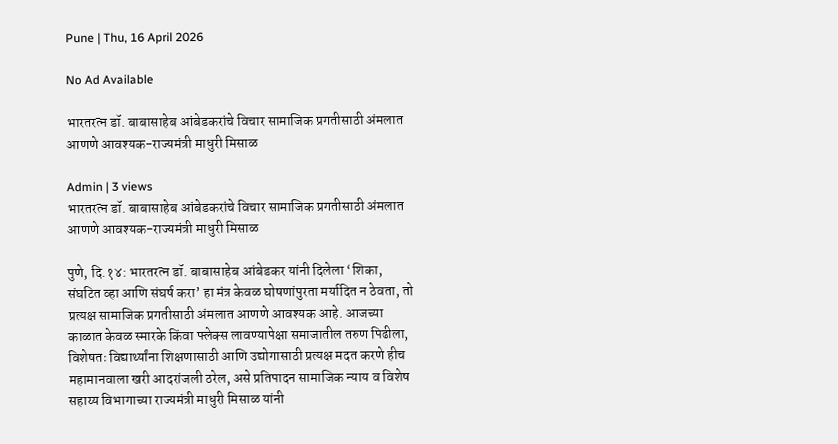Pune | Thu, 16 April 2026

No Ad Available

भारतरत्न डॉ. बाबासाहेब आंबेडकरांचे विचार सामाजिक प्रगतीसाठी अंमलात आणणे आवश्यक-राज्यमंत्री माधुरी मिसाळ

Admin | 3 views
भारतरत्न डॉ. बाबासाहेब आंबेडकरांचे विचार सामाजिक प्रगतीसाठी अंमलात आणणे आवश्यक-राज्यमंत्री माधुरी मिसाळ

पुणे, दि.१४: भारतरत्न डॉ. बाबासाहेब आंबेडकर यांनी दिलेला ‘शिका, संघटित व्हा आणि संघर्ष करा’ हा मंत्र केवळ घोषणांपुरता मर्यादित न ठेवता, तो प्रत्यक्ष सामाजिक प्रगतीसाठी अंमलात आणणे आवश्यक आहे. आजच्या काळात केवळ स्मारके किंवा फ्लेक्स लावण्यापेक्षा समाजातील तरुण पिढीला, विशेषतः विद्यार्थ्यांना शिक्षणासाठी आणि उद्योगासाठी प्रत्यक्ष मदत करणे हीच महामानवाला खरी आदरांजली ठरेल, असे प्रतिपादन सामाजिक न्याय व विशेष सहाय्य विभागाच्या राज्यमंत्री माधुरी मिसाळ यांनी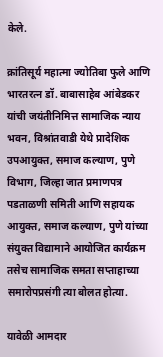केले.

क्रांतिसूर्य महात्मा ज्योतिबा फुले आणि भारतरत्न डॉ. बाबासाहेब आंबेडकर यांची जयंतीनिमित्त सामाजिक न्‍याय भवन, विश्रांतवाडी येथे प्रादेशिक उपआयुक्‍त, समाज कल्‍याण, पुणे विभाग, जिल्‍हा जात प्रमाणपत्र पडताळणी समिती आणि सहायक आयुक्‍त, समाज कल्‍याण, पुणे यांच्‍या संयुक्‍त विद्यामाने आयोजित कार्यक्रम तसेच सामाजिक समता सप्‍ताहाच्या समारोपप्रसंगी त्या बोलत होत्या.

यावेळी आमदार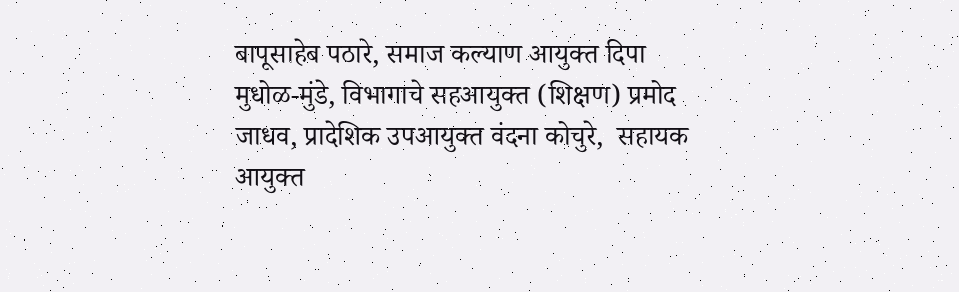बापूसाहेब पठारे, समाज कल्‍याण आयुक्‍त दिपा मुधोळ-मुंडे, विभागाचे सहआयुक्‍त (शिक्षण) प्रमोद जाधव, प्रादेशिक उपआयुक्‍त वंदना कोचुरे,  सहायक आयुक्‍त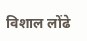विशाल लोंढे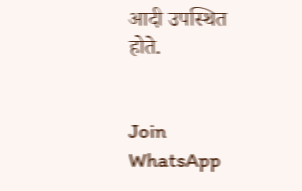आदी उपस्थित होते.


Join WhatsApp